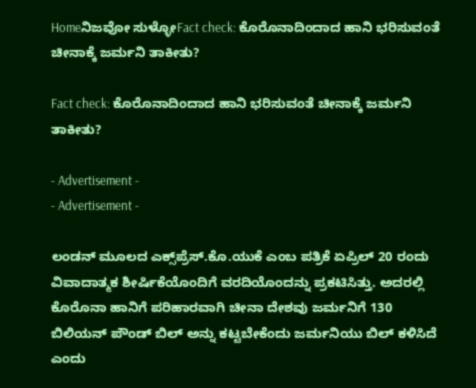Homeನಿಜವೋ ಸುಳ್ಳೋFact check: ಕೊರೊನಾದಿಂದಾದ ಹಾನಿ ಭರಿಸುವಂತೆ ಚೀನಾಕ್ಕೆ ಜರ್ಮನಿ ತಾಕೀತು?

Fact check: ಕೊರೊನಾದಿಂದಾದ ಹಾನಿ ಭರಿಸುವಂತೆ ಚೀನಾಕ್ಕೆ ಜರ್ಮನಿ ತಾಕೀತು?

- Advertisement -
- Advertisement -

ಲಂಡನ್ ಮೂಲದ ಎಕ್ಸ್‌ಪ್ರೆಸ್.ಕೊ.ಯುಕೆ ಎಂಬ ಪತ್ರಿಕೆ ಏಪ್ರಿಲ್ 20 ರಂದು ವಿವಾದಾತ್ಮಕ ಶೀರ್ಷಿಕೆಯೊಂದಿಗೆ ವರದಿಯೊಂದನ್ನು ಪ್ರಕಟಿಸಿತ್ತು. ಅದರಲ್ಲಿ ಕೊರೊನಾ ಹಾನಿಗೆ ಪರಿಹಾರವಾಗಿ ಚೀನಾ ದೇಶವು ಜರ್ಮನಿಗೆ 130 ಬಿಲಿಯನ್ ಪೌಂಡ್ ಬಿಲ್ ಅನ್ನು ಕಟ್ಟಬೇಕೆಂದು ಜರ್ಮನಿಯು ಬಿಲ್‌ ಕಳಿಸಿದೆ ಎಂದು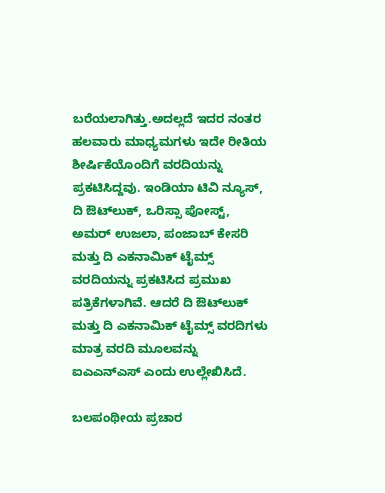ಬರೆಯಲಾಗಿತ್ತು.ಅದಲ್ಲದೆ ಇದರ ನಂತರ ಹಲವಾರು ಮಾಧ್ಯಮಗಳು ಇದೇ ರೀತಿಯ ಶೀರ್ಷಿಕೆಯೊಂದಿಗೆ ವರದಿಯನ್ನು ಪ್ರಕಟಿಸಿದ್ದವು. ಇಂಡಿಯಾ ಟಿವಿ ನ್ಯೂಸ್, ದಿ ಔಟ್‌ಲುಕ್, ಒರಿಸ್ಸಾ ಪೋಸ್ಟ್, ಅಮರ್ ಉಜಲಾ, ಪಂಜಾಬ್ ಕೇಸರಿ ಮತ್ತು ದಿ ಎಕನಾಮಿಕ್ ಟೈಮ್ಸ್ ವರದಿಯನ್ನು ಪ್ರಕಟಿಸಿದ ಪ್ರಮುಖ ಪತ್ರಿಕೆಗಳಾಗಿವೆ. ಆದರೆ ದಿ ಔಟ್‌ಲುಕ್ ಮತ್ತು ದಿ ಎಕನಾಮಿಕ್ ಟೈಮ್ಸ್ ವರದಿಗಳು ಮಾತ್ರ ವರದಿ ಮೂಲವನ್ನು ಐಎಎನ್‌ಎಸ್ ಎಂದು ಉಲ್ಲೇಖಿಸಿದೆ.

ಬಲಪಂಥೀಯ ಪ್ರಚಾರ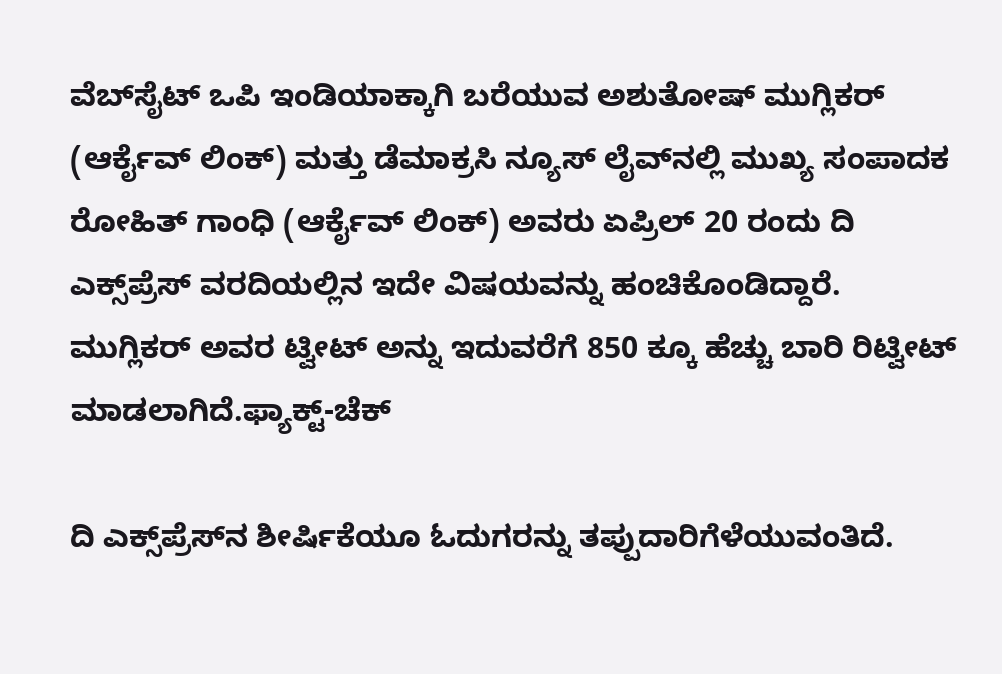ವೆಬ್‌ಸೈಟ್ ಒಪಿ ಇಂಡಿಯಾಕ್ಕಾಗಿ ಬರೆಯುವ ಅಶುತೋಷ್ ಮುಗ್ಲಿಕರ್ (ಆರ್ಕೈವ್ ಲಿಂಕ್) ಮತ್ತು ಡೆಮಾಕ್ರಸಿ ನ್ಯೂಸ್ ಲೈವ್‌ನಲ್ಲಿ ಮುಖ್ಯ ಸಂಪಾದಕ ರೋಹಿತ್ ಗಾಂಧಿ (ಆರ್ಕೈವ್ ಲಿಂಕ್) ಅವರು ಏಪ್ರಿಲ್ 20 ರಂದು ದಿ ಎಕ್ಸ್‌ಪ್ರೆಸ್ ವರದಿಯಲ್ಲಿನ ಇದೇ ವಿಷಯವನ್ನು ಹಂಚಿಕೊಂಡಿದ್ದಾರೆ. ಮುಗ್ಲಿಕರ್ ಅವರ ಟ್ವೀಟ್ ಅನ್ನು ಇದುವರೆಗೆ 850 ಕ್ಕೂ ಹೆಚ್ಚು ಬಾರಿ ರಿಟ್ವೀಟ್ ಮಾಡಲಾಗಿದೆ.ಫ್ಯಾಕ್ಟ್-ಚೆಕ್

ದಿ ಎಕ್ಸ್‌ಪ್ರೆಸ್‌ನ ಶೀರ್ಷಿಕೆಯೂ ಓದುಗರನ್ನು ತಪ್ಪುದಾರಿಗೆಳೆಯುವಂತಿದೆ.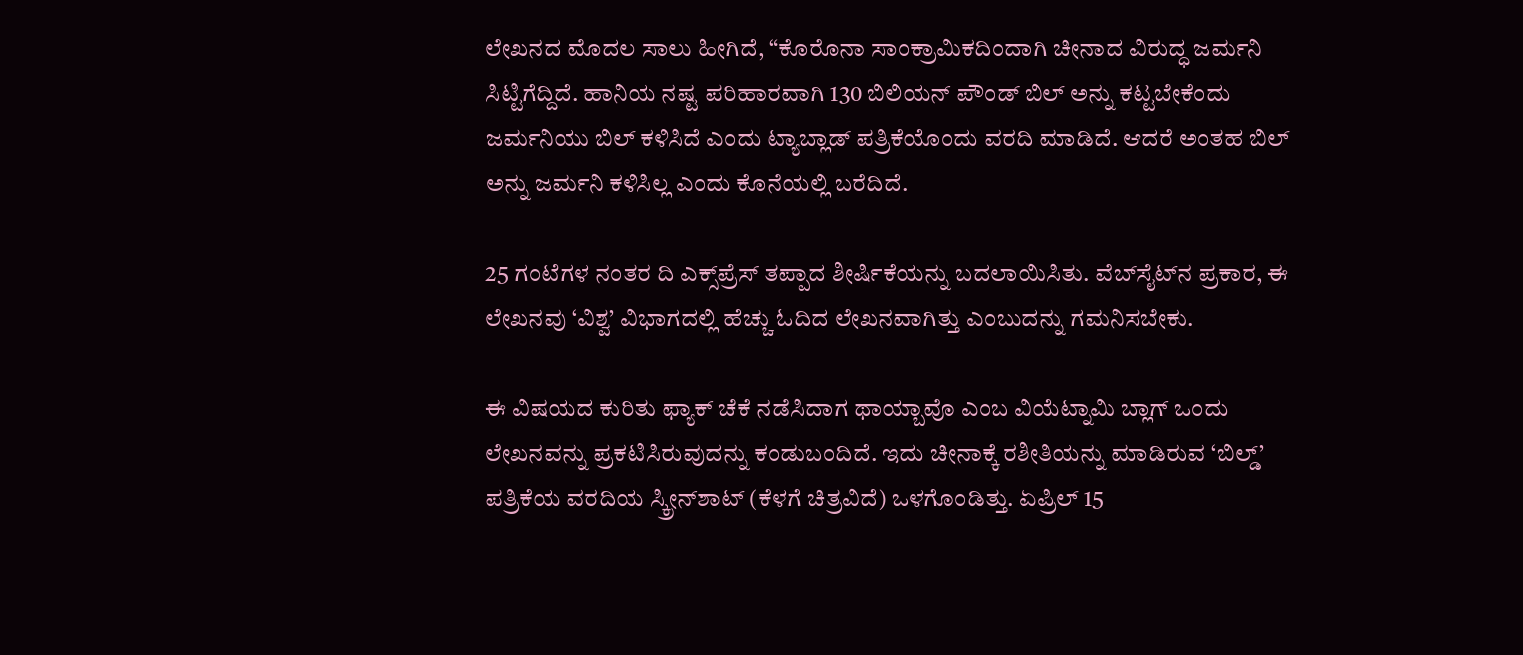ಲೇಖನದ ಮೊದಲ ಸಾಲು ಹೀಗಿದೆ, “ಕೊರೊನಾ ಸಾಂಕ್ರಾಮಿಕದಿಂದಾಗಿ ಚೀನಾದ ವಿರುದ್ಧ ಜರ್ಮನಿ ಸಿಟ್ಟಿಗೆದ್ದಿದೆ. ಹಾನಿಯ ನಷ್ಟ ಪರಿಹಾರವಾಗಿ 130 ಬಿಲಿಯನ್ ಪೌಂಡ್ ಬಿಲ್ ಅನ್ನು ಕಟ್ಟಬೇಕೆಂದು ಜರ್ಮನಿಯು ಬಿಲ್‌ ಕಳಿಸಿದೆ ಎಂದು ಟ್ಯಾಬ್ಲಾಡ್‌ ಪತ್ರಿಕೆಯೊಂದು ವರದಿ ಮಾಡಿದೆ. ಆದರೆ ಅಂತಹ ಬಿಲ್‌ ಅನ್ನು ಜರ್ಮನಿ ಕಳಿಸಿಲ್ಲ ಎಂದು ಕೊನೆಯಲ್ಲಿ ಬರೆದಿದೆ.

25 ಗಂಟೆಗಳ ನಂತರ ದಿ ಎಕ್ಸ್‌ಪ್ರೆಸ್ ತಪ್ಪಾದ ಶೀರ್ಷಿಕೆಯನ್ನು ಬದಲಾಯಿಸಿತು. ವೆಬ್‌ಸೈಟ್‌ನ ಪ್ರಕಾರ, ಈ ಲೇಖನವು ‘ವಿಶ್ವ’ ವಿಭಾಗದಲ್ಲಿ ಹೆಚ್ಚು ಓದಿದ ಲೇಖನವಾಗಿತ್ತು ಎಂಬುದನ್ನು ಗಮನಿಸಬೇಕು.

ಈ ವಿಷಯದ ಕುರಿತು ಫ್ಯಾಕ್‌ ಚೆಕೆ ನಡೆಸಿದಾಗ ಥಾಯ್ಬಾವೊ ಎಂಬ ವಿಯೆಟ್ನಾಮಿ ಬ್ಲಾಗ್ ಒಂದು ಲೇಖನವನ್ನು ಪ್ರಕಟಿಸಿರುವುದನ್ನು ಕಂಡುಬಂದಿದೆ. ಇದು ಚೀನಾಕ್ಕೆ ರಶೀತಿಯನ್ನು ಮಾಡಿರುವ ‘ಬಿಲ್ಡ್’ ಪತ್ರಿಕೆಯ ವರದಿಯ ಸ್ಕ್ರೀನ್‌ಶಾಟ್ (ಕೆಳಗೆ ಚಿತ್ರವಿದೆ) ಒಳಗೊಂಡಿತ್ತು. ಏಪ್ರಿಲ್ 15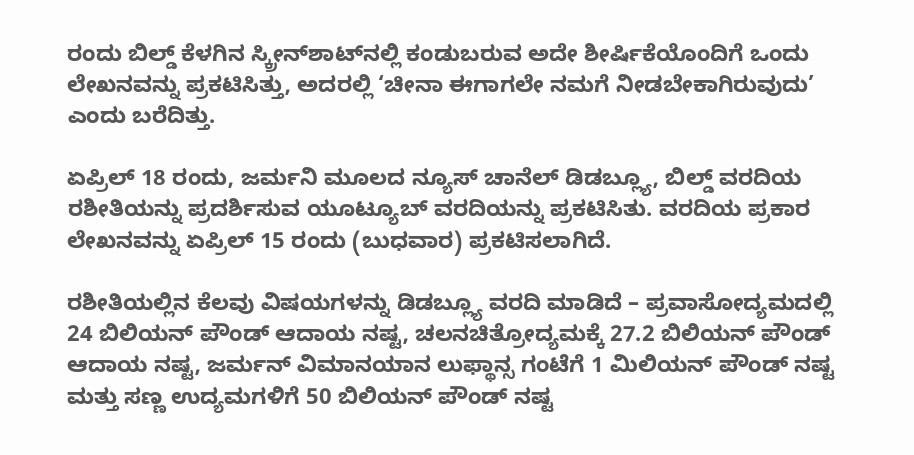ರಂದು ಬಿಲ್ಡ್ ಕೆಳಗಿನ ಸ್ಕ್ರೀನ್‌ಶಾಟ್‌ನಲ್ಲಿ ಕಂಡುಬರುವ ಅದೇ ಶೀರ್ಷಿಕೆಯೊಂದಿಗೆ ಒಂದು ಲೇಖನವನ್ನು ಪ್ರಕಟಿಸಿತ್ತು, ಅದರಲ್ಲಿ ‘ಚೀನಾ ಈಗಾಗಲೇ ನಮಗೆ ನೀಡಬೇಕಾಗಿರುವುದು’ ಎಂದು ಬರೆದಿತ್ತು.

ಏಪ್ರಿಲ್ 18 ರಂದು, ಜರ್ಮನಿ ಮೂಲದ ನ್ಯೂಸ್ ಚಾನೆಲ್ ಡಿಡಬ್ಲ್ಯೂ, ಬಿಲ್ಡ್ ವರದಿಯ ರಶೀತಿಯನ್ನು ಪ್ರದರ್ಶಿಸುವ ಯೂಟ್ಯೂಬ್ ವರದಿಯನ್ನು ಪ್ರಕಟಿಸಿತು. ವರದಿಯ ಪ್ರಕಾರ ಲೇಖನವನ್ನು ಏಪ್ರಿಲ್ 15 ರಂದು (ಬುಧವಾರ) ಪ್ರಕಟಿಸಲಾಗಿದೆ.

ರಶೀತಿಯಲ್ಲಿನ ಕೆಲವು ವಿಷಯಗಳನ್ನು ಡಿಡಬ್ಲ್ಯೂ ವರದಿ ಮಾಡಿದೆ – ಪ್ರವಾಸೋದ್ಯಮದಲ್ಲಿ 24 ಬಿಲಿಯನ್ ಪೌಂಡ್ ಆದಾಯ ನಷ್ಟ, ಚಲನಚಿತ್ರೋದ್ಯಮಕ್ಕೆ 27.2 ಬಿಲಿಯನ್ ಪೌಂಡ್ ಆದಾಯ ನಷ್ಟ, ಜರ್ಮನ್ ವಿಮಾನಯಾನ ಲುಫ್ಥಾನ್ಸ ಗಂಟೆಗೆ 1 ಮಿಲಿಯನ್ ಪೌಂಡ್ ನಷ್ಟ ಮತ್ತು ಸಣ್ಣ ಉದ್ಯಮಗಳಿಗೆ 50 ಬಿಲಿಯನ್ ಪೌಂಡ್ ನಷ್ಟ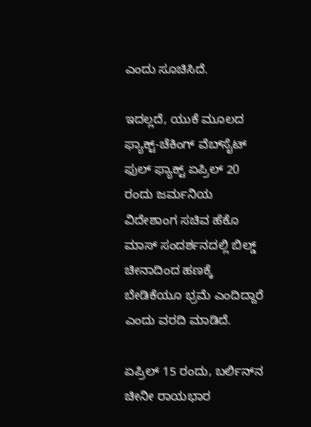ಎಂದು ಸೂಚಿಸಿದೆ.

ಇದಲ್ಲದೆ, ಯುಕೆ ಮೂಲದ ಫ್ಯಾಕ್ಟ್-ಚೆಕಿಂಗ್ ವೆಬ್‌ಸೈಟ್ ಫುಲ್ ಫ್ಯಾಕ್ಟ್ ಏಪ್ರಿಲ್ 20 ರಂದು ಜರ್ಮನಿಯ ವಿದೇಶಾಂಗ ಸಚಿವ ಹೆಕೊ ಮಾಸ್ ಸಂದರ್ಶನದಲ್ಲಿ ಬಿಲ್ಡ್ ಚೀನಾದಿಂದ ಹಣಕ್ಕೆ ಬೇಡಿಕೆಯೂ ಭ್ರಮೆ ಎಂದಿದ್ದಾರೆ ಎಂದು ವರದಿ ಮಾಡಿದೆ.

ಏಪ್ರಿಲ್ 15 ರಂದು, ಬರ್ಲಿನ್‌ನ ಚೀನೀ ರಾಯಭಾರ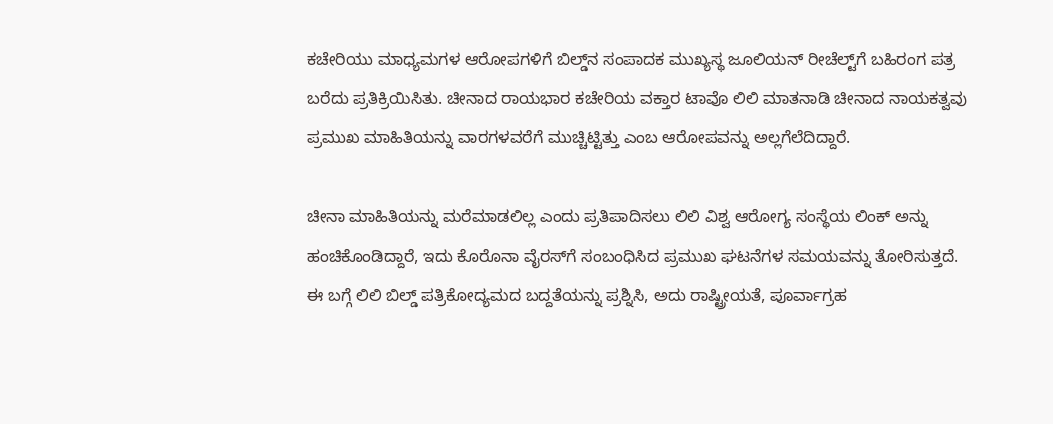ಕಚೇರಿಯು ಮಾಧ್ಯಮಗಳ ಆರೋಪಗಳಿಗೆ ಬಿಲ್ಡ್‌ನ ಸಂಪಾದಕ ಮುಖ್ಯಸ್ಥ ಜೂಲಿಯನ್ ರೀಚೆಲ್ಟ್‌ಗೆ ಬಹಿರಂಗ ಪತ್ರ ಬರೆದು ಪ್ರತಿಕ್ರಿಯಿಸಿತು. ಚೀನಾದ ರಾಯಭಾರ ಕಚೇರಿಯ ವಕ್ತಾರ ಟಾವೊ ಲಿಲಿ ಮಾತನಾಡಿ ಚೀನಾದ ನಾಯಕತ್ವವು ಪ್ರಮುಖ ಮಾಹಿತಿಯನ್ನು ವಾರಗಳವರೆಗೆ ಮುಚ್ಚಿಟ್ಟಿತ್ತು ಎಂಬ ಆರೋಪವನ್ನು ಅಲ್ಲಗೆಲೆದಿದ್ದಾರೆ.

ಚೀನಾ ಮಾಹಿತಿಯನ್ನು ಮರೆಮಾಡಲಿಲ್ಲ ಎಂದು ಪ್ರತಿಪಾದಿಸಲು ಲಿಲಿ ವಿಶ್ವ ಆರೋಗ್ಯ ಸಂಸ್ಥೆಯ ಲಿಂಕ್ ಅನ್ನು ಹಂಚಿಕೊಂಡಿದ್ದಾರೆ, ಇದು ಕೊರೊನಾ ವೈರಸ್‌ಗೆ ಸಂಬಂಧಿಸಿದ ಪ್ರಮುಖ ಘಟನೆಗಳ ಸಮಯವನ್ನು ತೋರಿಸುತ್ತದೆ. ಈ ಬಗ್ಗೆ ಲಿಲಿ ಬಿಲ್ಡ್ ಪತ್ರಿಕೋದ್ಯಮದ ಬದ್ದತೆಯನ್ನು ಪ್ರಶ್ನಿಸಿ, ಅದು ರಾಷ್ಟ್ರೀಯತೆ, ಪೂರ್ವಾಗ್ರಹ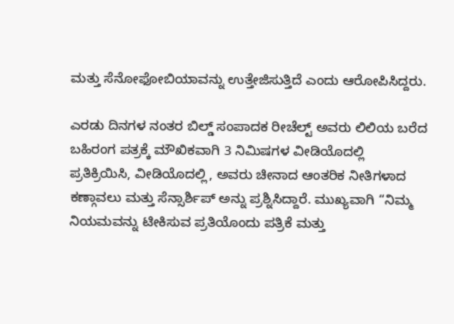ಮತ್ತು ಸೆನೋಫೋಬಿಯಾವನ್ನು ಉತ್ತೇಜಿಸುತ್ತಿದೆ ಎಂದು ಆರೋಪಿಸಿದ್ದರು.

ಎರಡು ದಿನಗಳ ನಂತರ ಬಿಲ್ಡ್ ಸಂಪಾದಕ ರೀಚೆಲ್ಟ್ ಅವರು ಲಿಲಿಯ ಬರೆದ ಬಹಿರಂಗ ಪತ್ರಕ್ಕೆ ಮೌಖಿಕವಾಗಿ 3 ನಿಮಿಷಗಳ ವೀಡಿಯೊದಲ್ಲಿ ಪ್ರತಿಕ್ರಿಯಿಸಿ, ವೀಡಿಯೊದಲ್ಲಿ, ಅವರು ಚೀನಾದ ಆಂತರಿಕ ನೀತಿಗಳಾದ ಕಣ್ಗಾವಲು ಮತ್ತು ಸೆನ್ಸಾರ್ಶಿಪ್ ಅನ್ನು ಪ್ರಶ್ನಿಸಿದ್ದಾರೆ. ಮುಖ್ಯವಾಗಿ “ನಿಮ್ಮ ನಿಯಮವನ್ನು ಟೀಕಿಸುವ ಪ್ರತಿಯೊಂದು ಪತ್ರಿಕೆ ಮತ್ತು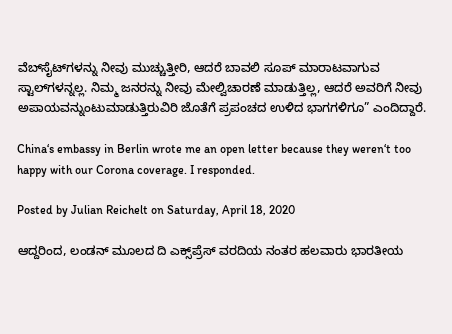ವೆಬ್‌ಸೈಟ್‌ಗಳನ್ನು ನೀವು ಮುಚ್ಚುತ್ತೀರಿ, ಆದರೆ ಬಾವಲಿ ಸೂಪ್ ಮಾರಾಟವಾಗುವ ಸ್ಟಾಲ್‌ಗಳನ್ನಲ್ಲ. ನಿಮ್ಮ ಜನರನ್ನು ನೀವು ಮೇಲ್ವಿಚಾರಣೆ ಮಾಡುತ್ತಿಲ್ಲ, ಆದರೆ ಅವರಿಗೆ ನೀವು ಅಪಾಯವನ್ನುಂಟುಮಾಡುತ್ತಿರುವಿರಿ ಜೊತೆಗೆ ಪ್ರಪಂಚದ ಉಳಿದ ಭಾಗಗಳಿಗೂ” ಎಂದಿದ್ದಾರೆ.

China‘s embassy in Berlin wrote me an open letter because they weren‘t too happy with our Corona coverage. I responded.

Posted by Julian Reichelt on Saturday, April 18, 2020

ಆದ್ದರಿಂದ, ಲಂಡನ್ ಮೂಲದ ದಿ ಎಕ್ಸ್‌ಪ್ರೆಸ್ ವರದಿಯ ನಂತರ ಹಲವಾರು ಭಾರತೀಯ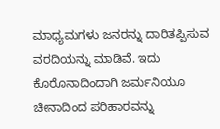ಮಾಧ್ಯಮಗಳು ಜನರನ್ನು ದಾರಿತಪ್ಪಿಸುವ ವರದಿಯನ್ನು ಮಾಡಿವೆ. ಇದು ಕೊರೊನಾದಿಂದಾಗಿ ಜರ್ಮನಿಯೂ ಚೀನಾದಿಂದ ಪರಿಹಾರವನ್ನು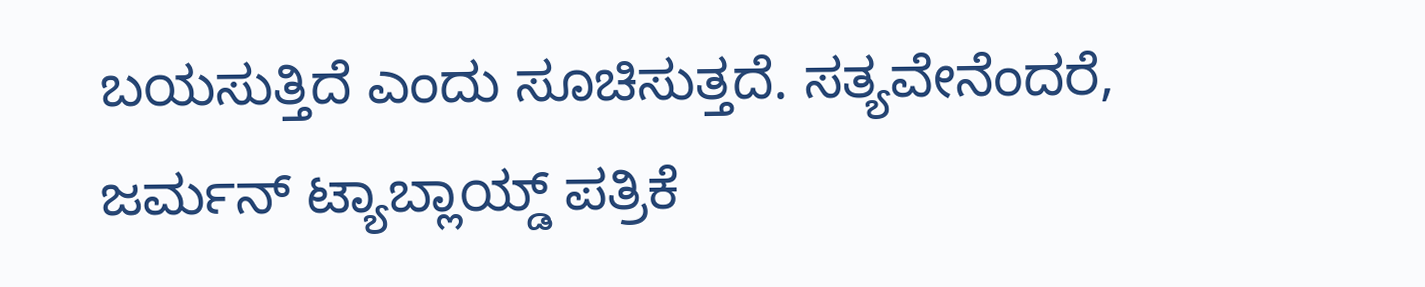ಬಯಸುತ್ತಿದೆ ಎಂದು ಸೂಚಿಸುತ್ತದೆ. ಸತ್ಯವೇನೆಂದರೆ, ಜರ್ಮನ್ ಟ್ಯಾಬ್ಲಾಯ್ಡ್ ಪತ್ರಿಕೆ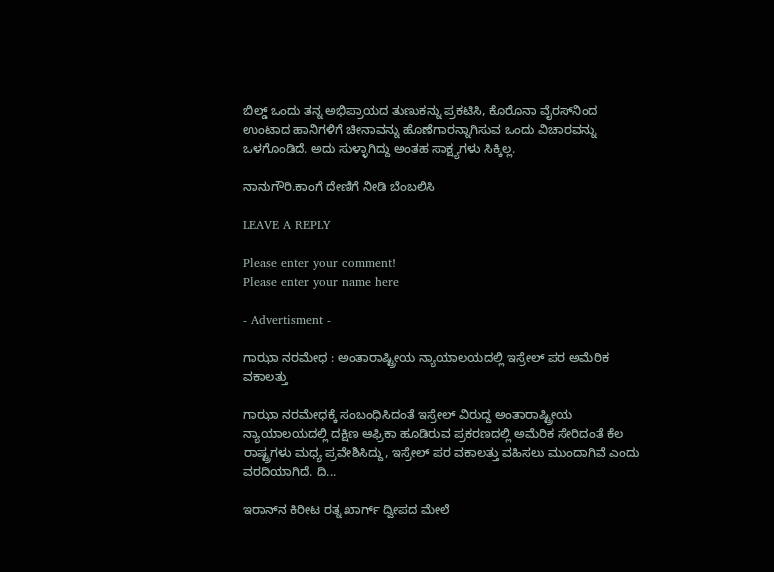ಬಿಲ್ಡ್ ಒಂದು ತನ್ನ ಅಭಿಪ್ರಾಯದ ತುಣುಕನ್ನು ಪ್ರಕಟಿಸಿ, ಕೊರೊನಾ ವೈರಸ್‌ನಿಂದ ಉಂಟಾದ ಹಾನಿಗಳಿಗೆ ಚೀನಾವನ್ನು ಹೊಣೆಗಾರನ್ನಾಗಿಸುವ ಒಂದು ವಿಚಾರವನ್ನು ಒಳಗೊಂಡಿದೆ. ಅದು ಸುಳ್ಳಾಗಿದ್ದು ಅಂತಹ ಸಾಕ್ಷ್ಯಗಳು ಸಿಕ್ಕಿಲ್ಲ.

ನಾನುಗೌರಿ.ಕಾಂಗೆ ದೇಣಿಗೆ ನೀಡಿ ಬೆಂಬಲಿಸಿ

LEAVE A REPLY

Please enter your comment!
Please enter your name here

- Advertisment -

ಗಾಝಾ ನರಮೇಧ : ಅಂತಾರಾಷ್ಟ್ರೀಯ ನ್ಯಾಯಾಲಯದಲ್ಲಿ ಇಸ್ರೇಲ್‌ ಪರ ಅಮೆರಿಕ ವಕಾಲತ್ತು

ಗಾಝಾ ನರಮೇಧಕ್ಕೆ ಸಂಬಂಧಿಸಿದಂತೆ ಇಸ್ರೇಲ್ ವಿರುದ್ದ ಅಂತಾರಾಷ್ಟ್ರೀಯ ನ್ಯಾಯಾಲಯದಲ್ಲಿ ದಕ್ಷಿಣ ಆಫ್ರಿಕಾ ಹೂಡಿರುವ ಪ್ರಕರಣದಲ್ಲಿ ಅಮೆರಿಕ ಸೇರಿದಂತೆ ಕೆಲ ರಾಷ್ಟ್ರಗಳು ಮಧ್ಯ ಪ್ರವೇಶಿಸಿದ್ದು, ಇಸ್ರೇಲ್ ಪರ ವಕಾಲತ್ತು ವಹಿಸಲು ಮುಂದಾಗಿವೆ ಎಂದು ವರದಿಯಾಗಿದೆ. ದಿ...

ಇರಾನ್‌ನ ಕಿರೀಟ ರತ್ನ ಖಾರ್ಗ್ ದ್ವೀಪದ ಮೇಲೆ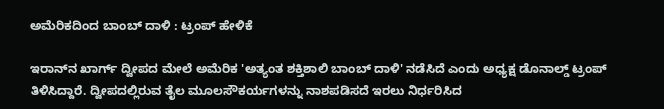ಅಮೆರಿಕದಿಂದ ಬಾಂಬ್ ದಾಳಿ : ಟ್ರಂಪ್ ಹೇಳಿಕೆ

ಇರಾನ್‌ನ ಖಾರ್ಗ್ ದ್ವೀಪದ ಮೇಲೆ ಅಮೆರಿಕ 'ಅತ್ಯಂತ ಶಕ್ತಿಶಾಲಿ ಬಾಂಬ್ ದಾಳಿ' ನಡೆಸಿದೆ ಎಂದು ಅಧ್ಯಕ್ಷ ಡೊನಾಲ್ಡ್ ಟ್ರಂಪ್ ತಿಳಿಸಿದ್ದಾರೆ. ದ್ವೀಪದಲ್ಲಿರುವ ತೈಲ ಮೂಲಸೌಕರ್ಯಗಳನ್ನು ನಾಶಪಡಿಸದೆ ಇರಲು ನಿರ್ಧರಿಸಿದ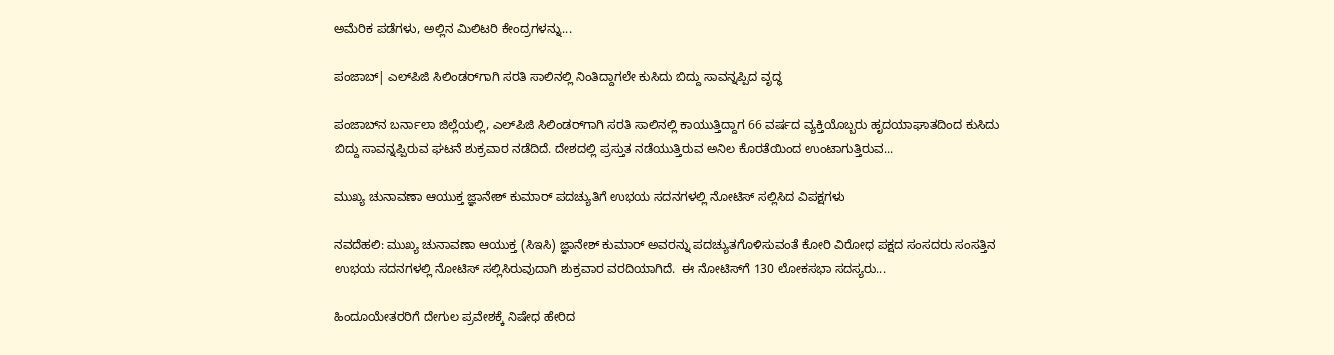ಅಮೆರಿಕ ಪಡೆಗಳು, ಅಲ್ಲಿನ ಮಿಲಿಟರಿ ಕೇಂದ್ರಗಳನ್ನು...

ಪಂಜಾಬ್‌| ಎಲ್‌ಪಿಜಿ ಸಿಲಿಂಡರ್‌ಗಾಗಿ ಸರತಿ ಸಾಲಿನಲ್ಲಿ ನಿಂತಿದ್ದಾಗಲೇ ಕುಸಿದು ಬಿದ್ದು ಸಾವನ್ನಪ್ಪಿದ ವೃದ್ಧ

ಪಂಜಾಬ್‌ನ ಬರ್ನಾಲಾ ಜಿಲ್ಲೆಯಲ್ಲಿ, ಎಲ್‌ಪಿಜಿ ಸಿಲಿಂಡರ್‌ಗಾಗಿ ಸರತಿ ಸಾಲಿನಲ್ಲಿ ಕಾಯುತ್ತಿದ್ದಾಗ 66 ವರ್ಷದ ವ್ಯಕ್ತಿಯೊಬ್ಬರು ಹೃದಯಾಘಾತದಿಂದ ಕುಸಿದು ಬಿದ್ದು ಸಾವನ್ನಪ್ಪಿರುವ ಘಟನೆ ಶುಕ್ರವಾರ ನಡೆದಿದೆ. ದೇಶದಲ್ಲಿ ಪ್ರಸ್ತುತ ನಡೆಯುತ್ತಿರುವ ಅನಿಲ ಕೊರತೆಯಿಂದ ಉಂಟಾಗುತ್ತಿರುವ...

ಮುಖ್ಯ ಚುನಾವಣಾ ಆಯುಕ್ತ ಜ್ಞಾನೇಶ್ ಕುಮಾರ್ ಪದಚ್ಯುತಿಗೆ ಉಭಯ ಸದನಗಳಲ್ಲಿ ನೋಟಿಸ್ ಸಲ್ಲಿಸಿದ ವಿಪಕ್ಷಗಳು

ನವದೆಹಲಿ: ಮುಖ್ಯ ಚುನಾವಣಾ ಆಯುಕ್ತ (ಸಿಇಸಿ) ಜ್ಞಾನೇಶ್ ಕುಮಾರ್ ಅವರನ್ನು ಪದಚ್ಯುತಗೊಳಿಸುವಂತೆ ಕೋರಿ ವಿರೋಧ ಪಕ್ಷದ ಸಂಸದರು ಸಂಸತ್ತಿನ ಉಭಯ ಸದನಗಳಲ್ಲಿ ನೋಟಿಸ್ ಸಲ್ಲಿಸಿರುವುದಾಗಿ ಶುಕ್ರವಾರ ವರದಿಯಾಗಿದೆ.  ಈ ನೋಟಿಸ್‌ಗೆ 130 ಲೋಕಸಭಾ ಸದಸ್ಯರು...

ಹಿಂದೂಯೇತರರಿಗೆ ದೇಗುಲ ಪ್ರವೇಶಕ್ಕೆ ನಿಷೇಧ ಹೇರಿದ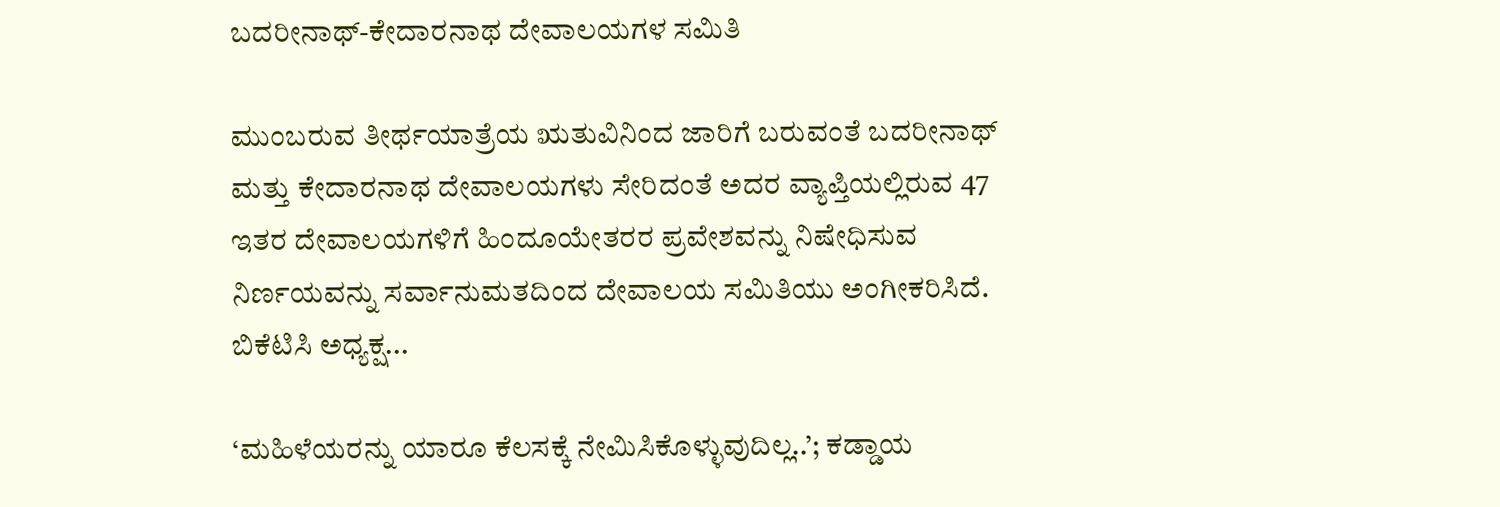ಬದರೀನಾಥ್-ಕೇದಾರನಾಥ ದೇವಾಲಯಗಳ ಸಮಿತಿ

ಮುಂಬರುವ ತೀರ್ಥಯಾತ್ರೆಯ ಋತುವಿನಿಂದ ಜಾರಿಗೆ ಬರುವಂತೆ ಬದರೀನಾಥ್ ಮತ್ತು ಕೇದಾರನಾಥ ದೇವಾಲಯಗಳು ಸೇರಿದಂತೆ ಅದರ ವ್ಯಾಪ್ತಿಯಲ್ಲಿರುವ 47 ಇತರ ದೇವಾಲಯಗಳಿಗೆ ಹಿಂದೂಯೇತರರ ಪ್ರವೇಶವನ್ನು ನಿಷೇಧಿಸುವ ನಿರ್ಣಯವನ್ನು ಸರ್ವಾನುಮತದಿಂದ ದೇವಾಲಯ ಸಮಿತಿಯು ಅಂಗೀಕರಿಸಿದೆ. ಬಿಕೆಟಿಸಿ ಅಧ್ಯಕ್ಷ...

‘ಮಹಿಳೆಯರನ್ನು ಯಾರೂ ಕೆಲಸಕ್ಕೆ ನೇಮಿಸಿಕೊಳ್ಳುವುದಿಲ್ಲ..’; ಕಡ್ಡಾಯ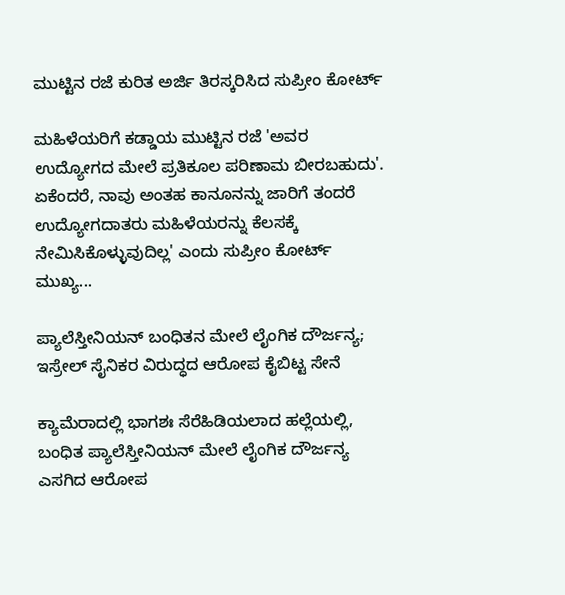ಮುಟ್ಟಿನ ರಜೆ ಕುರಿತ ಅರ್ಜಿ ತಿರಸ್ಕರಿಸಿದ ಸುಪ್ರೀಂ ಕೋರ್ಟ್

ಮಹಿಳೆಯರಿಗೆ ಕಡ್ಡಾಯ ಮುಟ್ಟಿನ ರಜೆ 'ಅವರ ಉದ್ಯೋಗದ ಮೇಲೆ ಪ್ರತಿಕೂಲ ಪರಿಣಾಮ ಬೀರಬಹುದು'. ಏಕೆಂದರೆ, ನಾವು ಅಂತಹ ಕಾನೂನನ್ನು ಜಾರಿಗೆ ತಂದರೆ ಉದ್ಯೋಗದಾತರು ಮಹಿಳೆಯರನ್ನು ಕೆಲಸಕ್ಕೆ ನೇಮಿಸಿಕೊಳ್ಳುವುದಿಲ್ಲ' ಎಂದು ಸುಪ್ರೀಂ ಕೋರ್ಟ್‌ ಮುಖ್ಯ...

ಪ್ಯಾಲೆಸ್ತೀನಿಯನ್ ಬಂಧಿತನ ಮೇಲೆ ಲೈಂಗಿಕ ದೌರ್ಜನ್ಯ; ಇಸ್ರೇಲ್ ಸೈನಿಕರ ವಿರುದ್ಧದ ಆರೋಪ ಕೈಬಿಟ್ಟ ಸೇನೆ

ಕ್ಯಾಮೆರಾದಲ್ಲಿ ಭಾಗಶಃ ಸೆರೆಹಿಡಿಯಲಾದ ಹಲ್ಲೆಯಲ್ಲಿ, ಬಂಧಿತ ಪ್ಯಾಲೆಸ್ತೀನಿಯನ್ ಮೇಲೆ ಲೈಂಗಿಕ ದೌರ್ಜನ್ಯ ಎಸಗಿದ ಆರೋಪ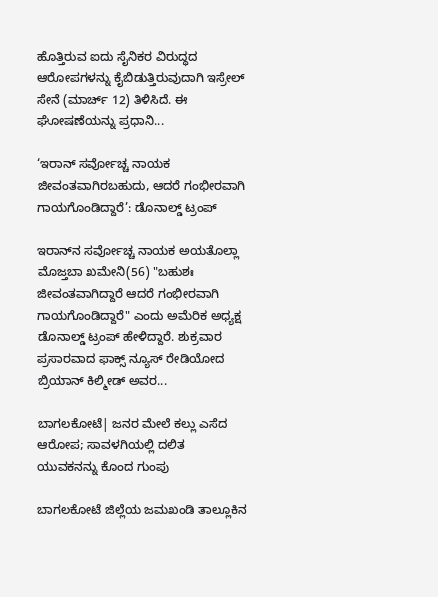ಹೊತ್ತಿರುವ ಐದು ಸೈನಿಕರ ವಿರುದ್ಧದ ಆರೋಪಗಳನ್ನು ಕೈಬಿಡುತ್ತಿರುವುದಾಗಿ ಇಸ್ರೇಲ್ ಸೇನೆ (ಮಾರ್ಚ್ 12) ತಿಳಿಸಿದೆ. ಈ ಘೋಷಣೆಯನ್ನು ಪ್ರಧಾನಿ...

‘ಇರಾನ್ ಸರ್ವೋಚ್ಚ ನಾಯಕ ಜೀವಂತವಾಗಿರಬಹುದು, ಆದರೆ ಗಂಭೀರವಾಗಿ ಗಾಯಗೊಂಡಿದ್ದಾರೆ’: ಡೊನಾಲ್ಡ್ ಟ್ರಂಪ್

ಇರಾನ್‌ನ ಸರ್ವೋಚ್ಚ ನಾಯಕ ಅಯತೊಲ್ಲಾ ಮೊಜ್ತಬಾ ಖಮೇನಿ(56) "ಬಹುಶಃ ಜೀವಂತವಾಗಿದ್ದಾರೆ ಆದರೆ ಗಂಭೀರವಾಗಿ ಗಾಯಗೊಂಡಿದ್ದಾರೆ" ಎಂದು ಅಮೆರಿಕ ಅಧ್ಯಕ್ಷ ಡೊನಾಲ್ಡ್ ಟ್ರಂಪ್ ಹೇಳಿದ್ದಾರೆ. ಶುಕ್ರವಾರ ಪ್ರಸಾರವಾದ ಫಾಕ್ಸ್ ನ್ಯೂಸ್ ರೇಡಿಯೋದ ಬ್ರಿಯಾನ್ ಕಿಲ್ಮೀಡ್ ಅವರ...

ಬಾಗಲಕೋಟೆ| ಜನರ ಮೇಲೆ ಕಲ್ಲು ಎಸೆದ ಆರೋಪ; ಸಾವಳಗಿಯಲ್ಲಿ ದಲಿತ ಯುವಕನನ್ನು ಕೊಂದ ಗುಂಪು

ಬಾಗಲಕೋಟೆ ಜಿಲ್ಲೆಯ ಜಮಖಂಡಿ ತಾಲ್ಲೂಕಿನ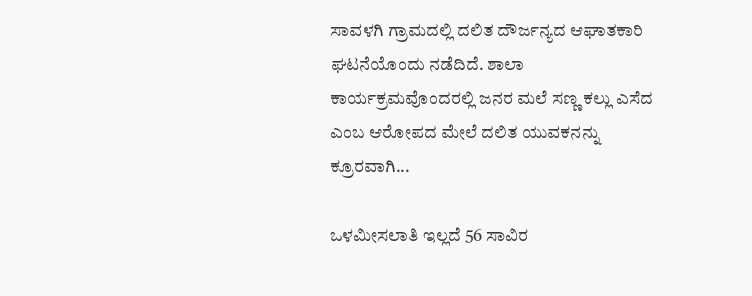ಸಾವಳಗಿ ಗ್ರಾಮದಲ್ಲಿ ದಲಿತ ದೌರ್ಜನ್ಯದ ಆಘಾತಕಾರಿ ಘಟನೆಯೊಂದು ನಡೆದಿದೆ. ಶಾಲಾ ಕಾರ್ಯಕ್ರಮವೊಂದರಲ್ಲಿ ಜನರ ಮಲೆ ಸಣ್ಣ ಕಲ್ಲು ಎಸೆದ ಎಂಬ ಆರೋಪದ ಮೇಲೆ ದಲಿತ ಯುವಕನನ್ನು ಕ್ರೂರವಾಗಿ...

ಒಳಮೀಸಲಾತಿ ಇಲ್ಲದೆ 56 ಸಾವಿರ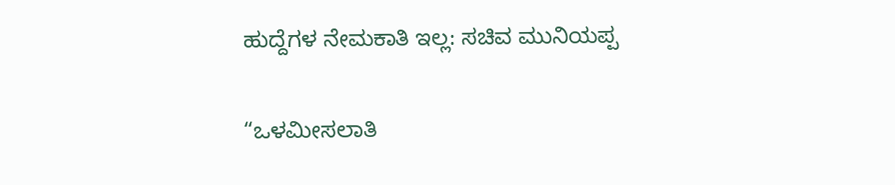ಹುದ್ದೆಗಳ ನೇಮಕಾತಿ ಇಲ್ಲ: ಸಚಿವ ಮುನಿಯಪ್ಪ

“ಒಳಮೀಸಲಾತಿ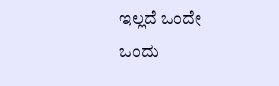ಇಲ್ಲದೆ ಒಂದೇ ಒಂದು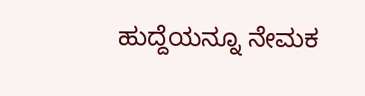ಹುದ್ದೆಯನ್ನೂ ನೇಮಕ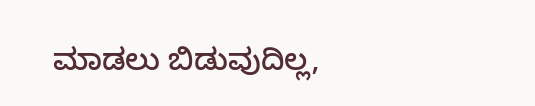ಮಾಡಲು ಬಿಡುವುದಿಲ್ಲ,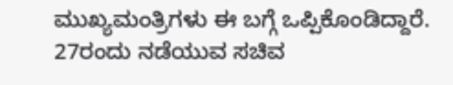ಮುಖ್ಯಮಂತ್ರಿಗಳು ಈ ಬಗ್ಗೆ ಒಪ್ಪಿಕೊಂಡಿದ್ದಾರೆ. 27ರಂದು ನಡೆಯುವ ಸಚಿವ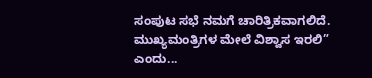ಸಂಪುಟ ಸಭೆ ನಮಗೆ ಚಾರಿತ್ರಿಕವಾಗಲಿದೆ. ಮುಖ್ಯಮಂತ್ರಿಗಳ ಮೇಲೆ ವಿಶ್ವಾಸ ಇರಲಿ” ಎಂದು...